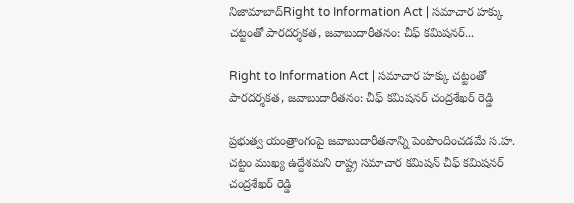నిజామాబాద్Right to Information Act | సమాచార హక్కు చట్టంతో పారదర్శకత, జవాబుదారీతనం: చీఫ్ కమిషనర్...

Right to Information Act | సమాచార హక్కు చట్టంతో పారదర్శకత, జవాబుదారీతనం: చీఫ్ కమిషనర్ చంద్రశేఖర్ రెడ్డి

ప్రభుత్వ యంత్రాంగంపై జవాబుదారీతనాన్ని పెంపొందించడమే స.హ. చట్టం ముఖ్య ఉద్దేశమని రాష్ట్ర సమాచార కమిషన్ చీఫ్ కమిషనర్ చంద్రశేఖర్ రెడ్డి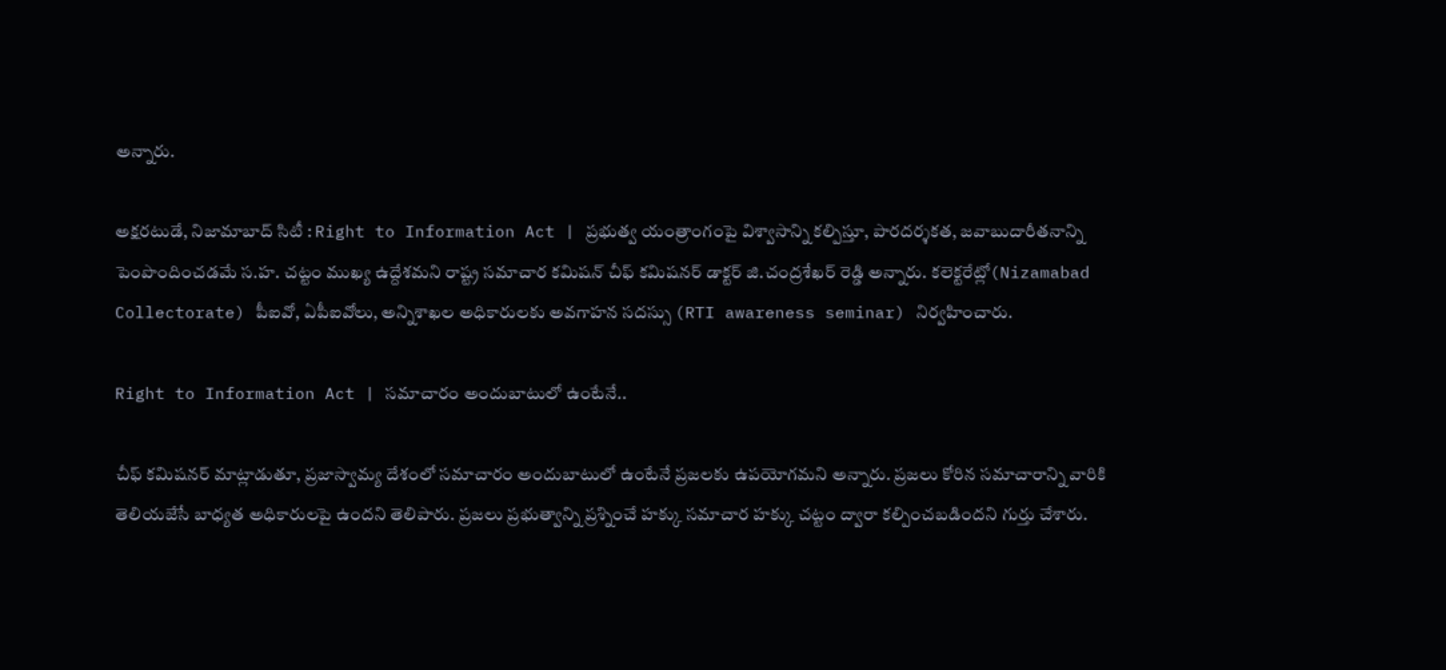అన్నారు.

అక్షరటుడే, నిజామాబాద్ సిటీ : Right to Information Act | ప్రభుత్వ యంత్రాంగంపై విశ్వాసాన్ని కల్పిస్తూ, పారదర్శకత, జవాబుదారీతనాన్ని పెంపొందించడమే స.హ. చట్టం ముఖ్య ఉద్దేశమని రాష్ట్ర సమాచార కమిషన్ చీఫ్ కమిషనర్ డాక్టర్ జి.చంద్రశేఖర్ రెడ్డి అన్నారు. కలెక్టరేట్లో(Nizamabad Collectorate) పీఐవో, ఏపీఐవోలు, అన్నిశాఖల అధికారులకు అవగాహన సదస్సు (RTI awareness seminar) నిర్వహించారు.

Right to Information Act | సమాచారం అందుబాటులో ఉంటేనే..

చీఫ్ కమిషనర్ మాట్లాడుతూ, ప్రజాస్వామ్య దేశంలో సమాచారం అందుబాటులో ఉంటేనే ప్రజలకు ఉపయోగమని అన్నారు. ప్రజలు కోరిన సమాచారాన్ని వారికి తెలియజేసే బాధ్యత అధికారులపై ఉందని తెలిపారు. ప్రజలు ప్రభుత్వాన్ని ప్రశ్నించే హక్కు సమాచార హక్కు చట్టం ద్వారా కల్పించబడిందని గుర్తు చేశారు.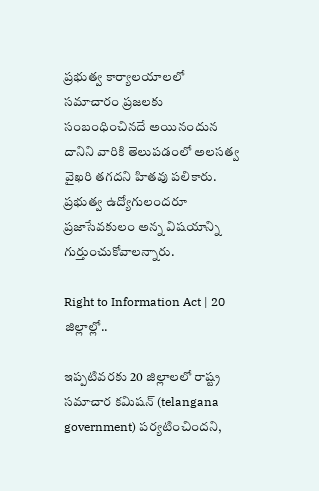ప్రభుత్వ కార్యాలయాలలో సమాచారం ప్రజలకు సంబంధించినదే అయినందున దానిని వారికి తెలుపడంలో అలసత్వ వైఖరి తగదని హితవు పలికారు. ప్రభుత్వ ఉద్యోగులందరూ ప్రజాసేవకులం అన్న విషయాన్ని గుర్తుంచుకోవాలన్నారు.

Right to Information Act | 20 జిల్లాల్లో..

ఇప్పటివరకు 20 జిల్లాలలో రాష్ట్ర సమాచార కమిషన్ (telangana government) పర్యటించిందని,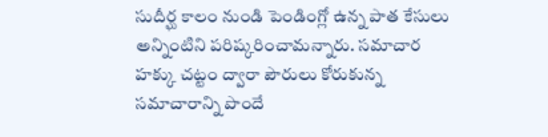సుదీర్ఘ కాలం నుండి పెండింగ్లో ఉన్న పాత కేసులు అన్నింటిని పరిష్కరించామన్నారు. సమాచార హక్కు చట్టం ద్వారా పౌరులు కోరుకున్న సమాచారాన్ని పొందే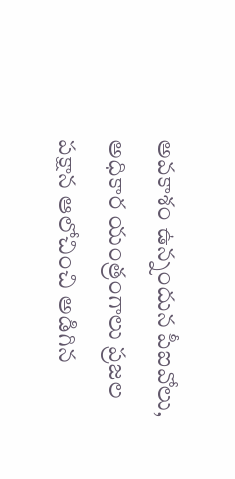అవకాశం ఉన్నందున పీఐవోలు, అధికార యంత్రంగాలు ప్రజల పక్షాన ఆలోచించి అడిగిన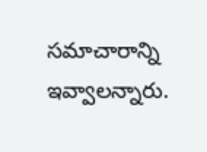సమాచారాన్ని ఇవ్వాలన్నారు.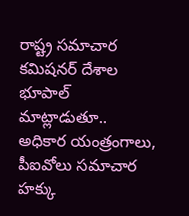రాష్ట్ర సమాచార కమిషనర్ దేశాల భూపాల్ మాట్లాడుతూ.. అధికార యంత్రంగాలు, పీఐవోలు సమాచార హక్కు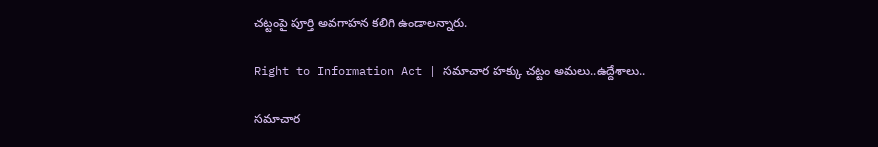చట్టంపై పూర్తి అవగాహన కలిగి ఉండాలన్నారు.

Right to Information Act | సమాచార హక్కు చట్టం అమలు..ఉద్దేశాలు..

సమాచార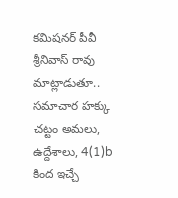కమిషనర్ పీవీ శ్రీనివాస్ రావు మాట్లాడుతూ.. సమాచార హక్కు చట్టం అమలు, ఉద్దేశాలు, 4(1)b కింద ఇచ్చే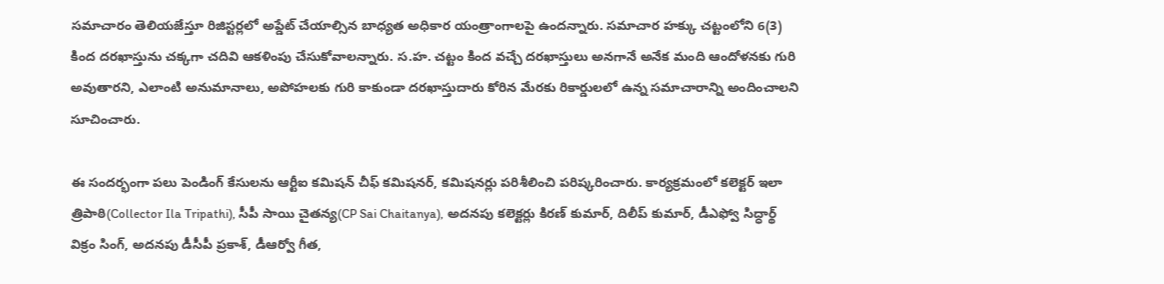సమాచారం తెలియజేస్తూ రిజిస్టర్లలో అప్డేట్ చేయాల్సిన బాధ్యత అధికార యంత్రాంగాలపై ఉందన్నారు. సమాచార హక్కు చట్టంలోని 6(3) కింద దరఖాస్తును చక్కగా చదివి ఆకళింపు చేసుకోవాలన్నారు. స.హ. చట్టం కింద వచ్చే దరఖాస్తులు అనగానే అనేక మంది ఆందోళనకు గురి అవుతారని, ఎలాంటి అనుమానాలు, అపోహలకు గురి కాకుండా దరఖాస్తుదారు కోరిన మేరకు రికార్డులలో ఉన్న సమాచారాన్ని అందించాలని సూచించారు.

ఈ సందర్భంగా పలు పెండింగ్ కేసులను ఆర్టీఐ కమిషన్ చీఫ్ కమిషనర్, కమిషనర్లు పరిశీలించి పరిష్కరించారు. కార్యక్రమంలో కలెక్టర్ ఇలా త్రిపాఠి(Collector Ila Tripathi), సీపీ సాయి చైతన్య(CP Sai Chaitanya), అదనపు కలెక్టర్లు కిరణ్ కుమార్, దిలీప్ కుమార్, డీఎఫ్వో సిద్ధార్థ్ విక్రం సింగ్, అదనపు డీసీపీ ప్రకాశ్, డీఆర్వో గీత,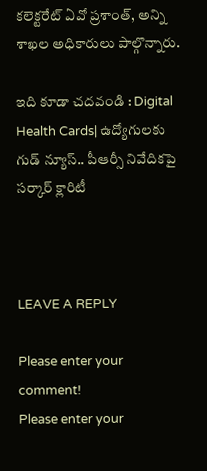కలెక్టరేట్ ఏవో ప్రశాంత్, అన్ని శాఖల అధికారులు పాల్గొన్నారు.

ఇది కూడా చదవండి : Digital Health Cards| ఉద్యోగులకు గుడ్ న్యూస్.. పీఆర్సీ నివేదికపై సర్కార్ క్లారిటీ



LEAVE A REPLY

Please enter your comment!
Please enter your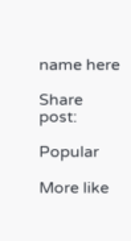name here

Share post:

Popular

More like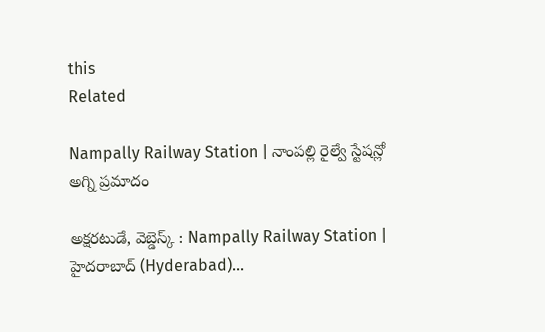this
Related

Nampally Railway Station | నాంపల్లి రైల్వే స్టేషన్లో అగ్ని ప్రమాదం

అక్షరటుడే, వెబ్డెస్క్ : Nampally Railway Station | హైదరాబాద్ (Hyderabad)...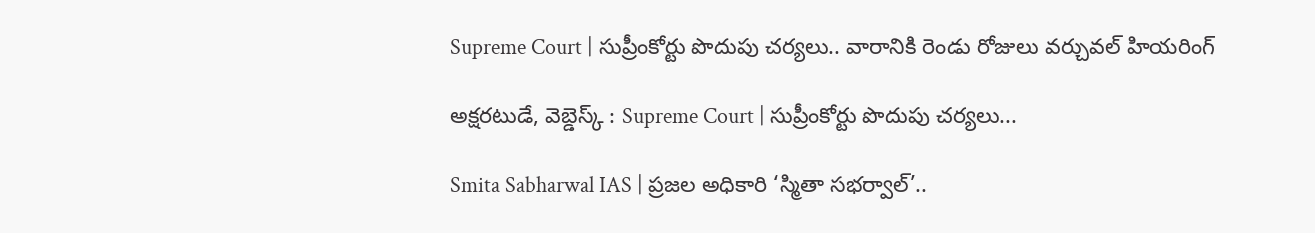Supreme Court | సుప్రీంకోర్టు పొదుపు చర్యలు.. వారానికి రెండు రోజులు వర్చువల్ హియరింగ్

అక్షరటుడే, వెబ్డెస్క్ : Supreme Court | సుప్రీంకోర్టు పొదుపు చర్యలు...

Smita Sabharwal IAS | ప్రజల అధికారి ‘స్మితా సభర్వాల్’..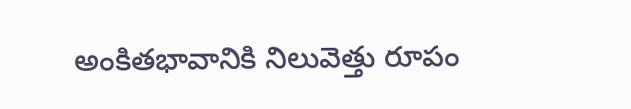అంకితభావానికి నిలువెత్తు రూపం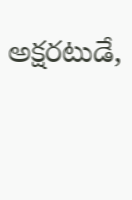అక్షరటుడే,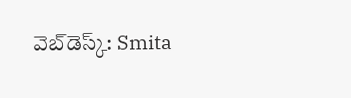వెబ్‌డెస్క్‌: Smita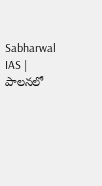Sabharwal IAS | పాలనలో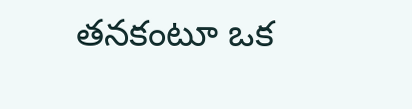తనకంటూ ఒక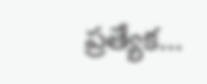ప్రత్యేక...